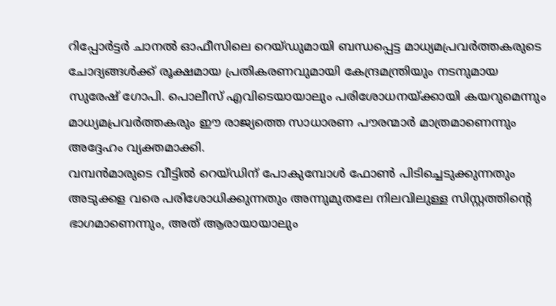റിപ്പോർട്ടർ ചാനൽ ഓഫീസിലെ റെയ്ഡുമായി ബന്ധപ്പെട്ട മാധ്യമപ്രവർത്തകരുടെ ചോദ്യങ്ങൾക്ക് രൂക്ഷമായ പ്രതികരണവുമായി കേന്ദ്രമന്ത്രിയും നടനുമായ സുരേഷ് ഗോപി. പൊലീസ് എവിടെയായാലും പരിശോധനയ്ക്കായി കയറുമെന്നും മാധ്യമപ്രവർത്തകരും ഈ രാജ്യത്തെ സാധാരണ പൗരന്മാർ മാത്രമാണെന്നും അദ്ദേഹം വ്യക്തമാക്കി.
വമ്പൻമാരുടെ വീട്ടിൽ റെയ്ഡിന് പോകുമ്പോൾ ഫോൺ പിടിച്ചെടുക്കുന്നതും അടുക്കള വരെ പരിശോധിക്കുന്നതും അന്നുമുതലേ നിലവിലുള്ള സിസ്റ്റത്തിന്റെ ഭാഗമാണെന്നും, അത് ആരായായാലും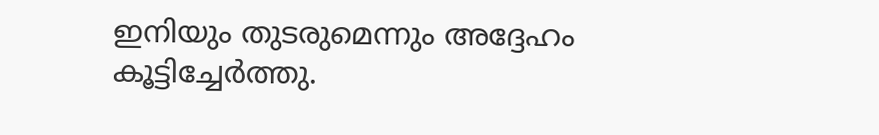ഇനിയും തുടരുമെന്നും അദ്ദേഹം കൂട്ടിച്ചേർത്തു.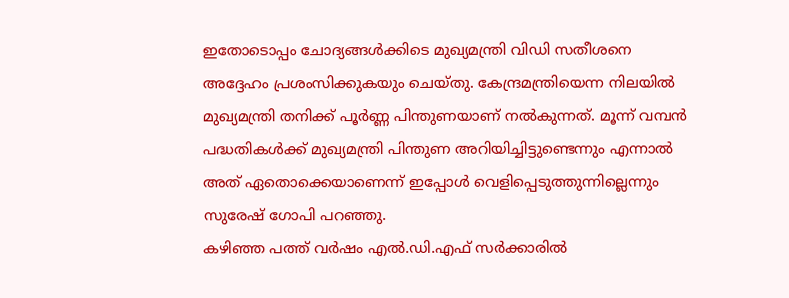ഇതോടൊപ്പം ചോദ്യങ്ങൾക്കിടെ മുഖ്യമന്ത്രി വിഡി സതീശനെ അദ്ദേഹം പ്രശംസിക്കുകയും ചെയ്തു. കേന്ദ്രമന്ത്രിയെന്ന നിലയിൽ മുഖ്യമന്ത്രി തനിക്ക് പൂർണ്ണ പിന്തുണയാണ് നൽകുന്നത്. മൂന്ന് വമ്പൻ പദ്ധതികൾക്ക് മുഖ്യമന്ത്രി പിന്തുണ അറിയിച്ചിട്ടുണ്ടെന്നും എന്നാൽ അത് ഏതൊക്കെയാണെന്ന് ഇപ്പോൾ വെളിപ്പെടുത്തുന്നില്ലെന്നും സുരേഷ് ഗോപി പറഞ്ഞു.
കഴിഞ്ഞ പത്ത് വർഷം എൽ.ഡി.എഫ് സർക്കാരിൽ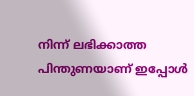നിന്ന് ലഭിക്കാത്ത പിന്തുണയാണ് ഇപ്പോൾ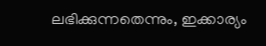ലഭിക്കുന്നതെന്നും, ഇക്കാര്യം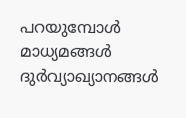പറയുമ്പോൾ മാധ്യമങ്ങൾ ദുർവ്യാഖ്യാനങ്ങൾ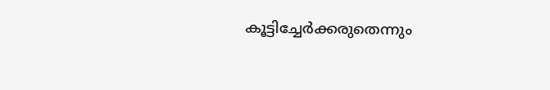കൂട്ടിച്ചേർക്കരുതെന്നും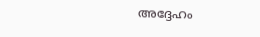അദ്ദേഹം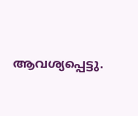ആവശ്യപ്പെട്ടു.